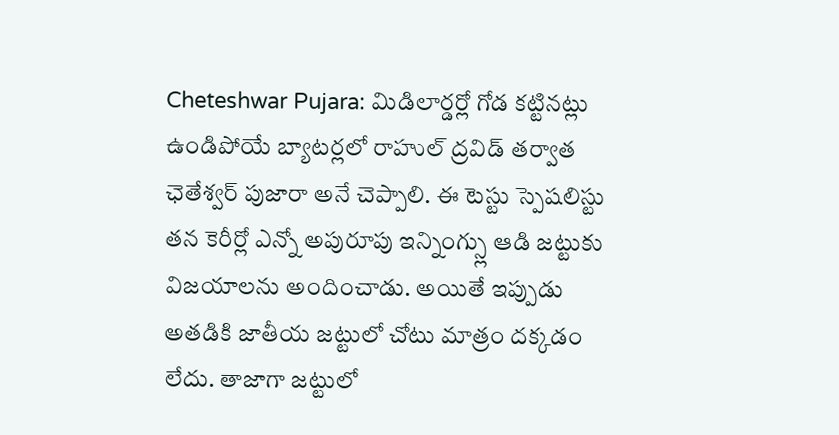Cheteshwar Pujara: మిడిలార్డర్లో గోడ కట్టినట్లు ఉండిపోయే బ్యాటర్లలో రాహుల్ ద్రవిడ్ తర్వాత ఛెతేశ్వర్ పుజారా అనే చెప్పాలి. ఈ టెస్టు స్పెషలిస్టు తన కెరీర్లో ఎన్నో అపురూపు ఇన్నింగ్స్లు ఆడి జట్టుకు విజయాలను అందించాడు. అయితే ఇప్పుడు అతడికి జాతీయ జట్టులో చోటు మాత్రం దక్కడం లేదు. తాజాగా జట్టులో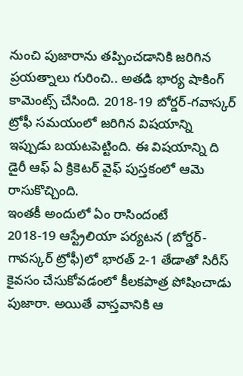నుంచి పుజారాను తప్పించడానికి జరిగిన ప్రయత్నాలు గురించి.. అతడి భార్య షాకింగ్ కామెంట్స్ చేసింది. 2018-19 బోర్డర్-గవాస్కర్ ట్రోఫీ సమయంలో జరిగిన విషయాన్ని ఇప్పుడు బయటపెట్టింది. ఈ విషయాన్ని ది డైరీ ఆఫ్ ఏ క్రికెటర్ వైఫ్ పుస్తకంలో ఆమె రాసుకొచ్చింది.
ఇంతకీ అందులో ఏం రాసిందంటే
2018-19 ఆస్ట్రేలియా పర్యటన (బోర్డర్-గావస్కర్ ట్రోఫీ)లో భారత్ 2-1 తేడాతో సిరీస్ కైవసం చేసుకోవడంలో కీలకపాత్ర పోషించాడు పుజారా. అయితే వాస్తవానికి ఆ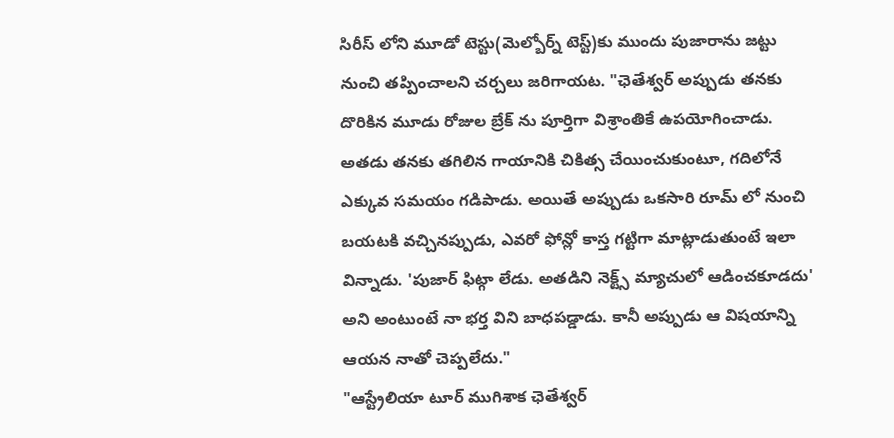సిరీస్ లోని మూడో టెస్టు(మెల్బోర్న్ టెస్ట్)కు ముందు పుజారాను జట్టు నుంచి తప్పించాలని చర్చలు జరిగాయట. "ఛెతేశ్వర్ అప్పుడు తనకు దొరికిన మూడు రోజుల బ్రేక్ ను పూర్తిగా విశ్రాంతికే ఉపయోగించాడు. అతడు తనకు తగిలిన గాయానికి చికిత్స చేయించుకుంటూ, గదిలోనే ఎక్కువ సమయం గడిపాడు. అయితే అప్పుడు ఒకసారి రూమ్ లో నుంచి బయటకి వచ్చినప్పుడు, ఎవరో ఫోన్లో కాస్త గట్టిగా మాట్లాడుతుంటే ఇలా విన్నాడు. 'పుజార్ ఫిట్గా లేడు. అతడిని నెక్ట్స్ మ్యాచులో ఆడించకూడదు' అని అంటుంటే నా భర్త విని బాధపడ్డాడు. కానీ అప్పుడు ఆ విషయాన్ని ఆయన నాతో చెప్పలేదు."
"ఆస్ట్రేలియా టూర్ ముగిశాక ఛెతేశ్వర్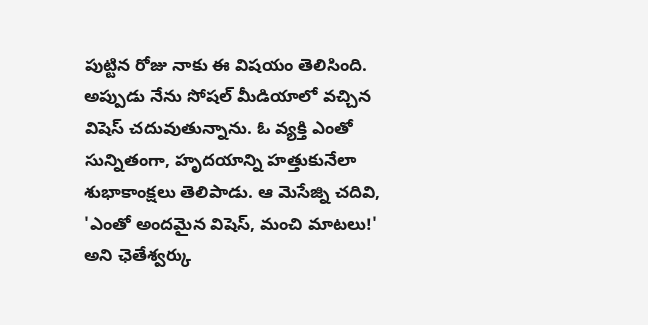పుట్టిన రోజు నాకు ఈ విషయం తెలిసింది. అప్పుడు నేను సోషల్ మీడియాలో వచ్చిన విషెస్ చదువుతున్నాను. ఓ వ్యక్తి ఎంతో సున్నితంగా, హృదయాన్ని హత్తుకునేలా శుభాకాంక్షలు తెలిపాడు. ఆ మెసేజ్ని చదివి, 'ఎంతో అందమైన విషెస్, మంచి మాటలు!' అని ఛెతేశ్వర్కు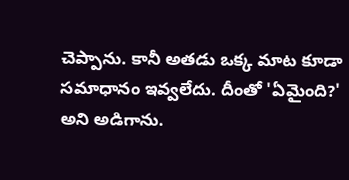చెప్పాను. కానీ అతడు ఒక్క మాట కూడా సమాధానం ఇవ్వలేదు. దీంతో 'ఏమైంది?' అని అడిగాను.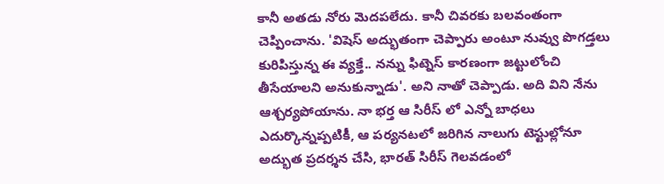కానీ అతడు నోరు మెదపలేదు. కానీ చివరకు బలవంతంగా చెప్పించాను. 'విషెస్ అద్భుతంగా చెప్పారు అంటూ నువ్వు పొగడ్తలు కురిపిస్తున్న ఈ వ్యక్తే.. నన్ను ఫిట్నెస్ కారణంగా జట్టులోంచి తీసేయాలని అనుకున్నాడు'. అని నాతో చెప్పాడు. అది విని నేను ఆశ్చర్యపోయాను. నా భర్త ఆ సిరీస్ లో ఎన్నో బాధలు ఎదుర్కొన్నప్పటికీ, ఆ పర్యనటలో జరిగిన నాలుగు టెస్టుల్లోనూ అద్భుత ప్రదర్శన చేసి, భారత్ సిరీస్ గెలవడంలో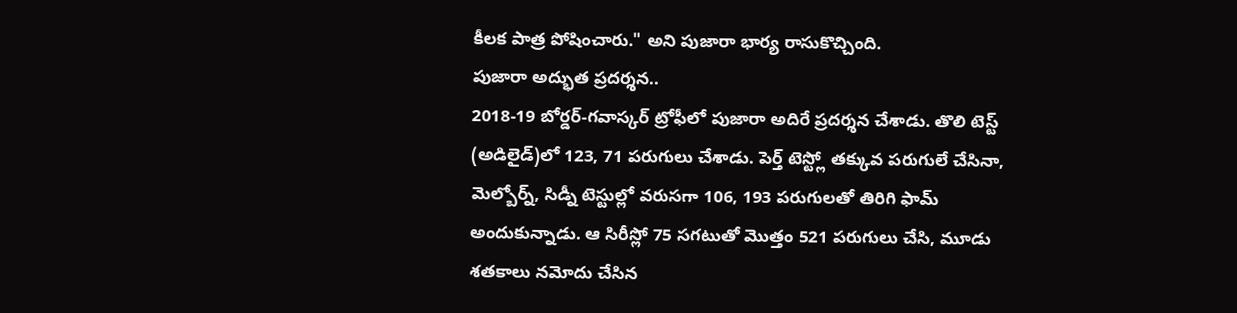కీలక పాత్ర పోషించారు." అని పుజారా భార్య రాసుకొచ్చింది.
పుజారా అద్భుత ప్రదర్శన..
2018-19 బోర్డర్-గవాస్కర్ ట్రోఫీలో పుజారా అదిరే ప్రదర్శన చేశాడు. తొలి టెస్ట్ (అడిలైడ్)లో 123, 71 పరుగులు చేశాడు. పెర్త్ టెస్ట్లో తక్కువ పరుగులే చేసినా, మెల్బోర్న్, సిడ్నీ టెస్టుల్లో వరుసగా 106, 193 పరుగులతో తిరిగి ఫామ్ అందుకున్నాడు. ఆ సిరీస్లో 75 సగటుతో మొత్తం 521 పరుగులు చేసి, మూడు శతకాలు నమోదు చేసిన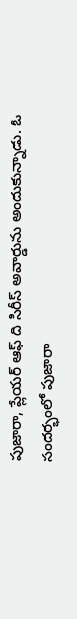పుజారా, ప్లేయర్ ఆఫ్ ది సిరీస్ అవార్డును అందుకున్నాడు. ఓ సందర్భంలో పుజారా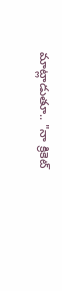మాట్లాడుతూ.. "నా క్రికెట్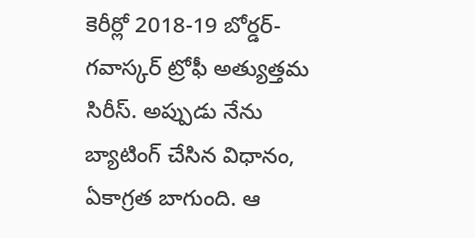కెరీర్లో 2018-19 బోర్డర్- గవాస్కర్ ట్రోఫీ అత్యుత్తమ సిరీస్. అప్పుడు నేను బ్యాటింగ్ చేసిన విధానం, ఏకాగ్రత బాగుంది. ఆ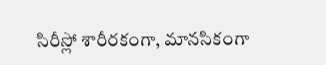సిరీస్లో శారీరకంగా, మానసికంగా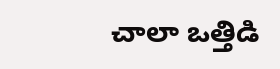చాలా ఒత్తిడి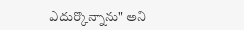ఎదుర్కొన్నాను" అని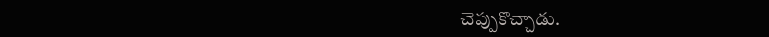చెప్పుకొచ్చాడు.